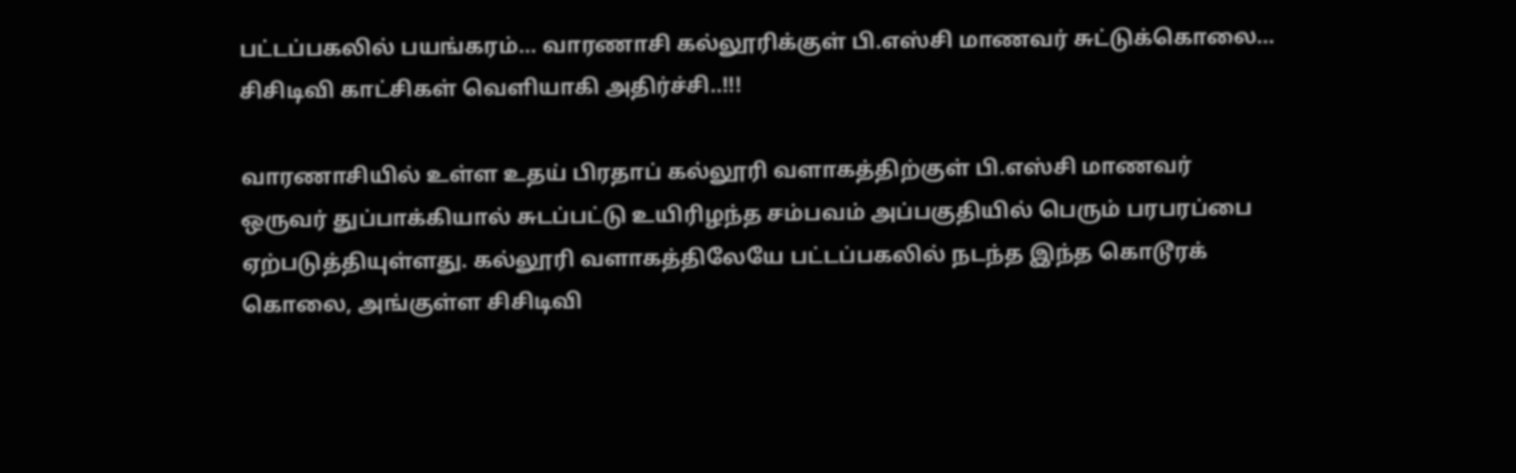பட்டப்பகலில் பயங்கரம்… வாரணாசி கல்லூரிக்குள் பி.எஸ்சி மாணவர் சுட்டுக்கொலை… சிசிடிவி காட்சிகள் வெளியாகி அதிர்ச்சி..!!!

வாரணாசியில் உள்ள உதய் பிரதாப் கல்லூரி வளாகத்திற்குள் பி.எஸ்சி மாணவர் ஒருவர் துப்பாக்கியால் சுடப்பட்டு உயிரிழந்த சம்பவம் அப்பகுதியில் பெரும் பரபரப்பை ஏற்படுத்தியுள்ளது. கல்லூரி வளாகத்திலேயே பட்டப்பகலில் நடந்த இந்த கொடூரக் கொலை, அங்குள்ள சிசிடிவி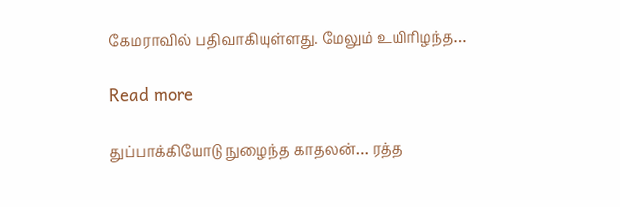கேமராவில் பதிவாகியுள்ளது. மேலும் உயிரிழந்த…

Read more

துப்பாக்கியோடு நுழைந்த காதலன்… ரத்த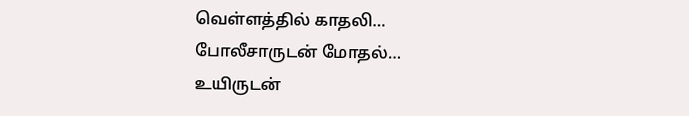வெள்ளத்தில் காதலி… போலீசாருடன் மோதல்… உயிருடன்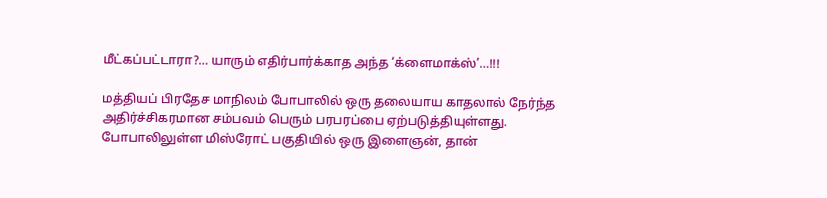மீட்கப்பட்டாரா?… யாரும் எதிர்பார்க்காத அந்த ‘க்ளைமாக்ஸ்’…!!!

மத்தியப் பிரதேச மாநிலம் போபாலில் ஒரு தலையாய காதலால் நேர்ந்த அதிர்ச்சிகரமான சம்பவம் பெரும் பரபரப்பை ஏற்படுத்தியுள்ளது. போபாலிலுள்ள மிஸ்ரோட் பகுதியில் ஒரு இளைஞன், தான்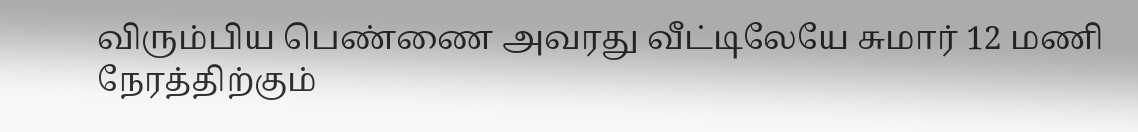விரும்பிய பெண்ணை அவரது வீட்டிலேயே சுமார் 12 மணி நேரத்திற்கும்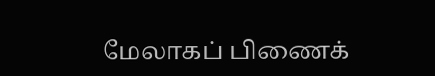மேலாகப் பிணைக்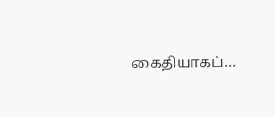கைதியாகப்…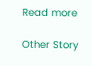Read more

Other Story